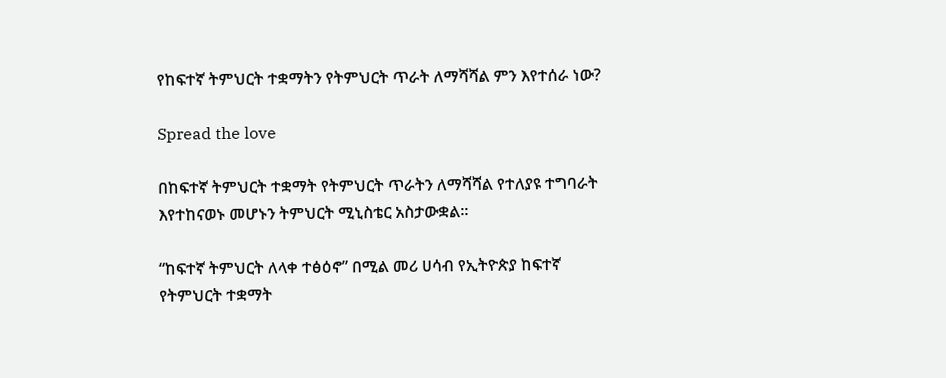የከፍተኛ ትምህርት ተቋማትን የትምህርት ጥራት ለማሻሻል ምን እየተሰራ ነው?

Spread the love

በከፍተኛ ትምህርት ተቋማት የትምህርት ጥራትን ለማሻሻል የተለያዩ ተግባራት እየተከናወኑ መሆኑን ትምህርት ሚኒስቴር አስታውቋል።

“ከፍተኛ ትምህርት ለላቀ ተፅዕኖ” በሚል መሪ ሀሳብ የኢትዮጵያ ከፍተኛ የትምህርት ተቋማት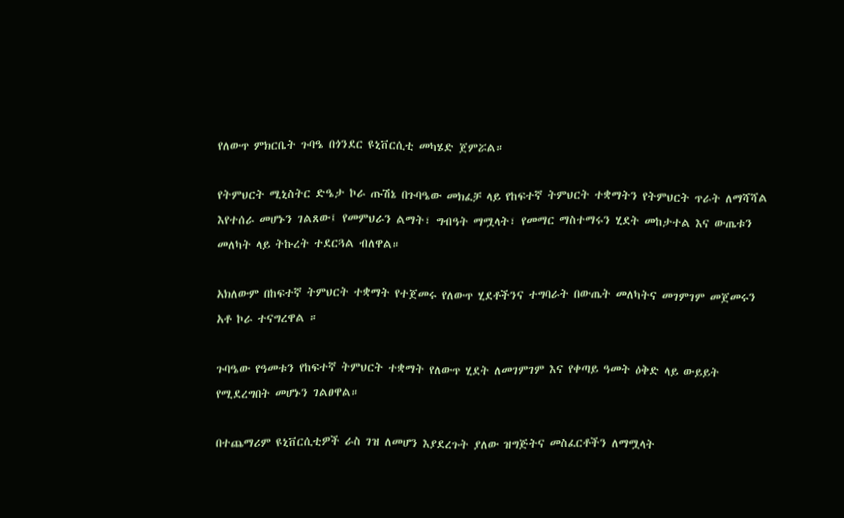የለውጥ ምክርቤት ጉባዔ በጎንደር ዩኒቨርሲቲ መካሄድ ጀምሯል።

የትምህርት ሚኒስትር ድዔታ ኮራ ጡሽኔ በጉባዔው መክፈቻ ላይ የከፍተኛ ትምህርት ተቋማትን የትምህርት ጥራት ለማሻሻል እየተሰራ መሆኑን ገልጸው፤ የመምህራን ልማት፣ ግብዓት ማሟላት፣ የመማር ማስተማሩን ሂደት መከታተል እና ውጤቱን መለካት ላይ ትኩረት ተደርጓል ብለዋል።

አክለውም በከፍተኛ ትምህርት ተቋማት የተጀመሩ የለውጥ ሂደቶችንና ተግባራት በውጤት መለካትና መገምገም መጀመሩን አቶ ኮራ ተናግረዋል ።

ጉባዔው የዓመቱን የከፍተኛ ትምህርት ተቋማት የለውጥ ሂደት ለመገምገም እና የቀጣይ ዓመት ዕቅድ ላይ ውይይት የሚደረግበት መሆኑን ገልፀዋል።

በተጨማሪም ዩኒቨርሲቲዎች ራስ ገዝ ለመሆን እያደረጉት ያለው ዝግጅትና መስፈርቶችን ለማሟላት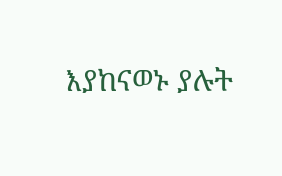እያከናወኑ ያሉት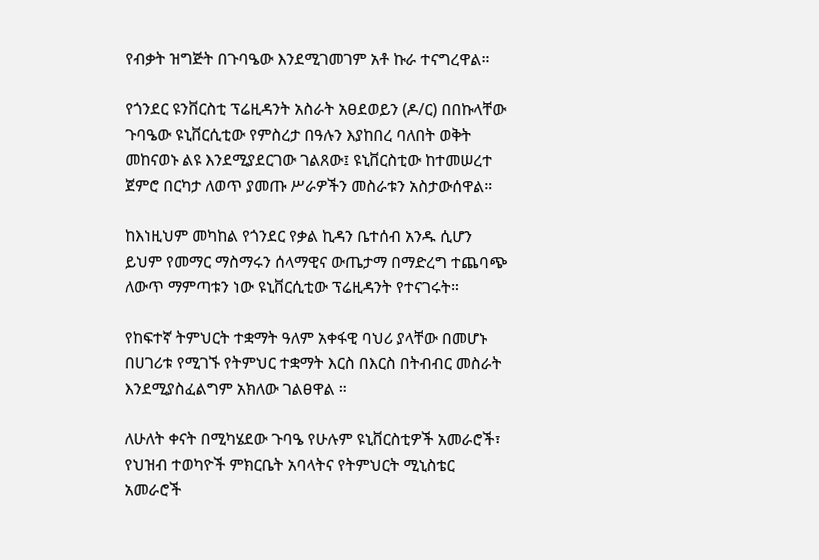የብቃት ዝግጅት በጉባዔው እንደሚገመገም አቶ ኩራ ተናግረዋል።

የጎንደር ዩንቨርስቲ ፕሬዚዳንት አስራት አፀደወይን (ዶ/ር) በበኩላቸው ጉባዔው ዩኒቨርሲቲው የምስረታ በዓሉን እያከበረ ባለበት ወቅት መከናወኑ ልዩ እንደሚያደርገው ገልጸው፤ ዩኒቨርስቲው ከተመሠረተ ጀምሮ በርካታ ለወጥ ያመጡ ሥራዎችን መስራቱን አስታውሰዋል።

ከእነዚህም መካከል የጎንደር የቃል ኪዳን ቤተሰብ አንዱ ሲሆን ይህም የመማር ማስማሩን ሰላማዊና ውጤታማ በማድረግ ተጨባጭ ለውጥ ማምጣቱን ነው ዩኒቨርሲቲው ፕሬዚዳንት የተናገሩት።

የከፍተኛ ትምህርት ተቋማት ዓለም አቀፋዊ ባህሪ ያላቸው በመሆኑ በሀገሪቱ የሚገኙ የትምህር ተቋማት እርስ በእርስ በትብብር መስራት እንደሚያስፈልግም አክለው ገልፀዋል ።

ለሁለት ቀናት በሚካሄደው ጉባዔ የሁሉም ዩኒቨርስቲዎች አመራሮች፣ የህዝብ ተወካዮች ምክርቤት አባላትና የትምህርት ሚኒስቴር አመራሮች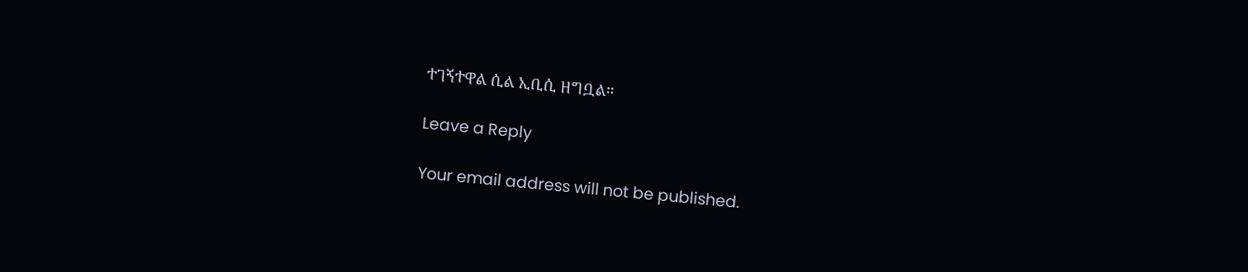ተገኝተዋል ሲል ኢቢሲ ዘግቧል።

Leave a Reply

Your email address will not be published.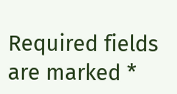Required fields are marked *